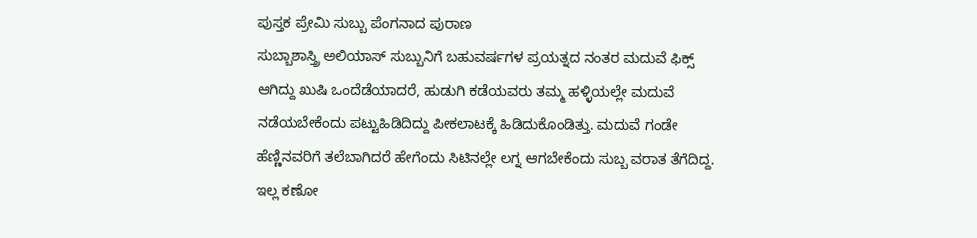ಪುಸ್ತಕ ಪ್ರೇಮಿ ಸುಬ್ಬು ಪೆಂಗನಾದ ಪುರಾಣ
ಸುಬ್ಬಾಶಾಸ್ತ್ರಿ ಅಲಿಯಾಸ್ ಸುಬ್ಬುನಿಗೆ ಬಹುವರ್ಷಗಳ ಪ್ರಯತ್ನದ ನಂತರ ಮದುವೆ ಫಿಕ್ಸ್ ಆಗಿದ್ದು ಖುಷಿ ಒಂದೆಡೆಯಾದರೆ, ಹುಡುಗಿ ಕಡೆಯವರು ತಮ್ಮ ಹಳ್ಳಿಯಲ್ಲೇ ಮದುವೆ ನಡೆಯಬೇಕೆಂದು ಪಟ್ಟುಹಿಡಿದಿದ್ದು ಪೀಕಲಾಟಕ್ಕೆ ಹಿಡಿದುಕೊಂಡಿತ್ತು. ಮದುವೆ ಗಂಡೇ ಹೆಣ್ಣಿನವರಿಗೆ ತಲೆಬಾಗಿದರೆ ಹೇಗೆಂದು ಸಿಟಿನಲ್ಲೇ ಲಗ್ನ ಆಗಬೇಕೆಂದು ಸುಬ್ಬ ವರಾತ ತೆಗೆದಿದ್ದ. ಇಲ್ಲ ಕಣೋ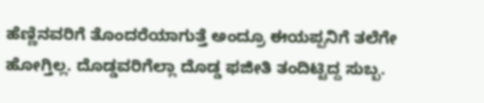ಹೆಣ್ಣಿನವರಿಗೆ ತೊಂದರೆಯಾಗುತ್ತೆ ಅಂದ್ರೂ ಈಯಪ್ಪನಿಗೆ ತಲೆಗೇ ಹೋಗ್ತಿಲ್ಲ. ದೊಡ್ಡವರಿಗೆಲ್ಲಾ ದೊಡ್ಡ ಫಜೀತಿ ತಂದಿಟ್ಟಿದ್ದ ಸುಬ್ಬ.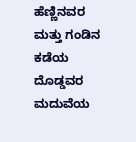ಹೆಣ್ಣಿನವರ ಮತ್ತು ಗಂಡಿನ ಕಡೆಯ ದೊಡ್ಡವರ ಮದುವೆಯ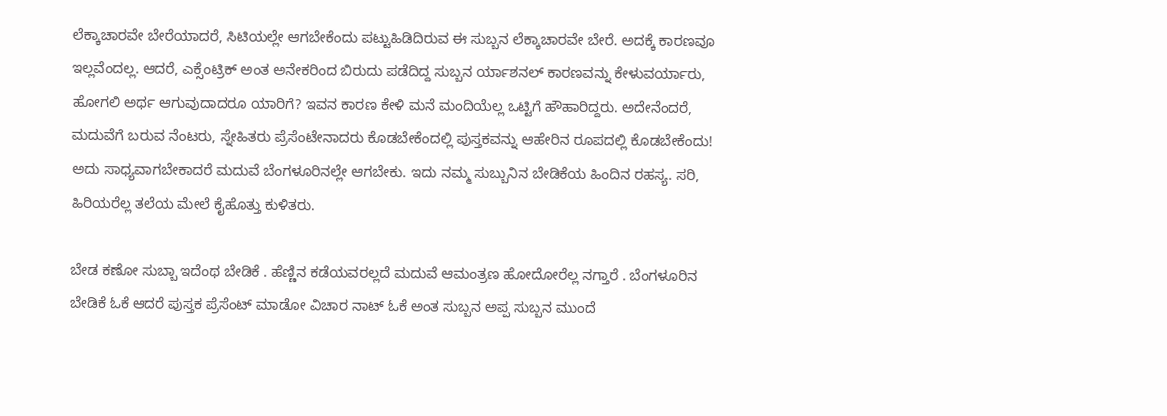ಲೆಕ್ಕಾಚಾರವೇ ಬೇರೆಯಾದರೆ, ಸಿಟಿಯಲ್ಲೇ ಆಗಬೇಕೆಂದು ಪಟ್ಟುಹಿಡಿದಿರುವ ಈ ಸುಬ್ಬನ ಲೆಕ್ಕಾಚಾರವೇ ಬೇರೆ. ಅದಕ್ಕೆ ಕಾರಣವೂ ಇಲ್ಲವೆಂದಲ್ಲ. ಆದರೆ, ಎಕ್ಸೆಂಟ್ರಿಕ್ ಅಂತ ಅನೇಕರಿಂದ ಬಿರುದು ಪಡೆದಿದ್ದ ಸುಬ್ಬನ ರ್ಯಾಶನಲ್ ಕಾರಣವನ್ನು ಕೇಳುವರ್ಯಾರು, ಹೋಗಲಿ ಅರ್ಥ ಆಗುವುದಾದರೂ ಯಾರಿಗೆ? ಇವನ ಕಾರಣ ಕೇಳಿ ಮನೆ ಮಂದಿಯೆಲ್ಲ ಒಟ್ಟಿಗೆ ಹೌಹಾರಿದ್ದರು. ಅದೇನೆಂದರೆ, ಮದುವೆಗೆ ಬರುವ ನೆಂಟರು, ಸ್ನೇಹಿತರು ಪ್ರೆಸೆಂಟೇನಾದರು ಕೊಡಬೇಕೆಂದಲ್ಲಿ ಪುಸ್ತಕವನ್ನು ಆಹೇರಿನ ರೂಪದಲ್ಲಿ ಕೊಡಬೇಕೆಂದು! ಅದು ಸಾಧ್ಯವಾಗಬೇಕಾದರೆ ಮದುವೆ ಬೆಂಗಳೂರಿನಲ್ಲೇ ಆಗಬೇಕು. ಇದು ನಮ್ಮ ಸುಬ್ಬುನಿನ ಬೇಡಿಕೆಯ ಹಿಂದಿನ ರಹಸ್ಯ. ಸರಿ, ಹಿರಿಯರೆಲ್ಲ ತಲೆಯ ಮೇಲೆ ಕೈಹೊತ್ತು ಕುಳಿತರು.

ಬೇಡ ಕಣೋ ಸುಬ್ಬಾ ಇದೆಂಥ ಬೇಡಿಕೆ . ಹೆಣ್ಣಿನ ಕಡೆಯವರಲ್ಲದೆ ಮದುವೆ ಆಮಂತ್ರಣ ಹೋದೋರೆಲ್ಲ ನಗ್ತಾರೆ . ಬೆಂಗಳೂರಿನ ಬೇಡಿಕೆ ಓಕೆ ಆದರೆ ಪುಸ್ತಕ ಪ್ರೆಸೆಂಟ್ ಮಾಡೋ ವಿಚಾರ ನಾಟ್ ಓಕೆ ಅಂತ ಸುಬ್ಬನ ಅಪ್ಪ ಸುಬ್ಬನ ಮುಂದೆ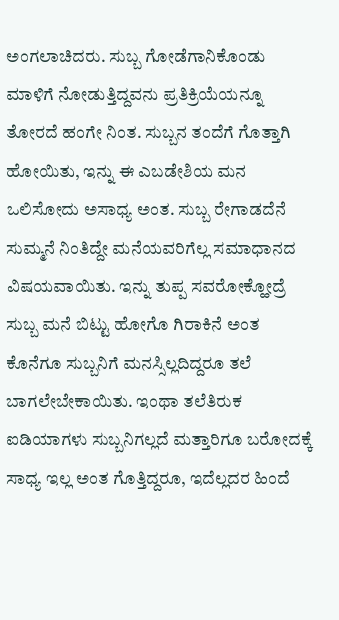ಅಂಗಲಾಚಿದರು. ಸುಬ್ಬ ಗೋಡೆಗಾನಿಕೊಂಡು ಮಾಳಿಗೆ ನೋಡುತ್ತಿದ್ದವನು ಪ್ರತಿಕ್ರಿಯೆಯನ್ನೂ ತೋರದೆ ಹಂಗೇ ನಿಂತ. ಸುಬ್ಬನ ತಂದೆಗೆ ಗೊತ್ತಾಗಿ ಹೋಯಿತು, ಇನ್ನು ಈ ಎಬಡೇಶಿಯ ಮನ ಒಲಿಸೋದು ಅಸಾಧ್ಯ ಅಂತ. ಸುಬ್ಬ ರೇಗಾಡದೆನೆ ಸುಮ್ಮನೆ ನಿಂತಿದ್ದೇ ಮನೆಯವರಿಗೆಲ್ಲ ಸಮಾಧಾನದ ವಿಷಯವಾಯಿತು. ಇನ್ನು ತುಪ್ಪ ಸವರೋಕ್ಹೋದ್ರೆ ಸುಬ್ಬ ಮನೆ ಬಿಟ್ಟು ಹೋಗೊ ಗಿರಾಕಿನೆ ಅಂತ ಕೊನೆಗೂ ಸುಬ್ಬನಿಗೆ ಮನಸ್ಸಿಲ್ಲದಿದ್ದರೂ ತಲೆ ಬಾಗಲೇಬೇಕಾಯಿತು. ಇಂಥಾ ತಲೆತಿರುಕ ಐಡಿಯಾಗಳು ಸುಬ್ಬನಿಗಲ್ಲದೆ ಮತ್ತಾರಿಗೂ ಬರೋದಕ್ಕೆ ಸಾಧ್ಯ ಇಲ್ಲ ಅಂತ ಗೊತ್ತಿದ್ದರೂ, ಇದೆಲ್ಲದರ ಹಿಂದೆ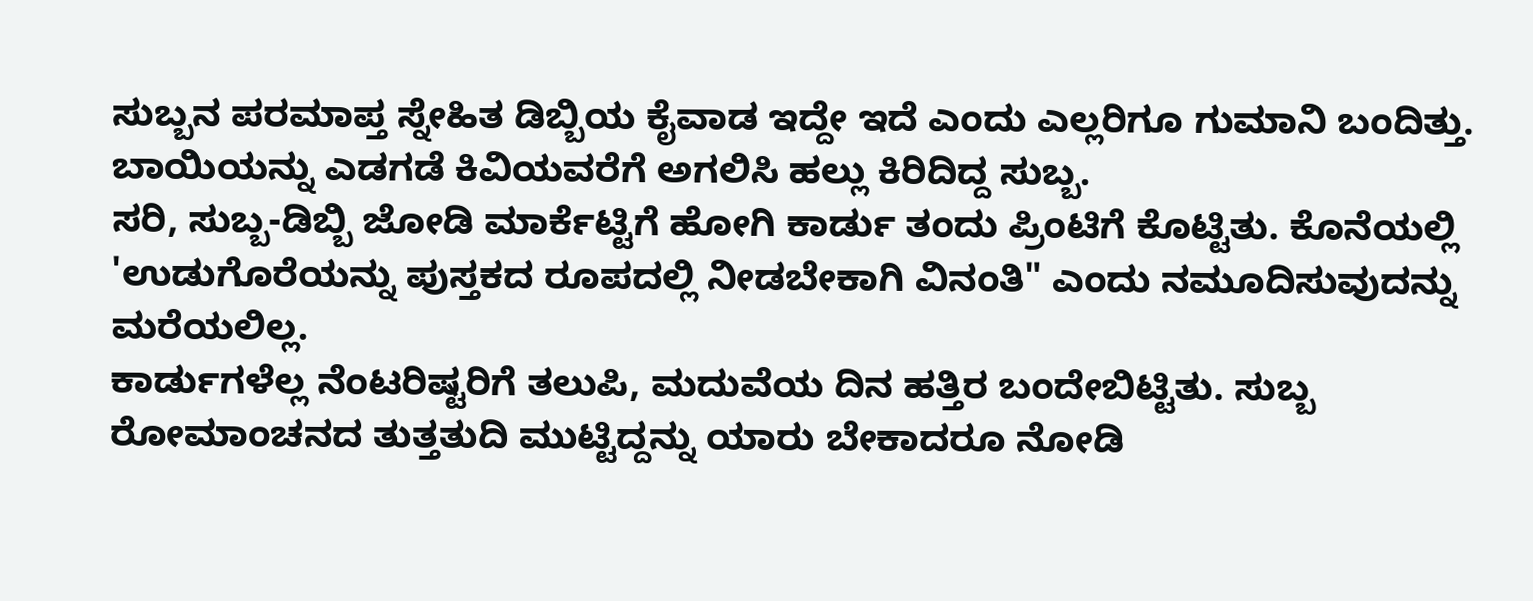ಸುಬ್ಬನ ಪರಮಾಪ್ತ ಸ್ನೇಹಿತ ಡಿಬ್ಬಿಯ ಕೈವಾಡ ಇದ್ದೇ ಇದೆ ಎಂದು ಎಲ್ಲರಿಗೂ ಗುಮಾನಿ ಬಂದಿತ್ತು.
ಬಾಯಿಯನ್ನು ಎಡಗಡೆ ಕಿವಿಯವರೆಗೆ ಅಗಲಿಸಿ ಹಲ್ಲು ಕಿರಿದಿದ್ದ ಸುಬ್ಬ.
ಸರಿ, ಸುಬ್ಬ-ಡಿಬ್ಬಿ ಜೋಡಿ ಮಾರ್ಕೆಟ್ಟಿಗೆ ಹೋಗಿ ಕಾರ್ಡು ತಂದು ಪ್ರಿಂಟಿಗೆ ಕೊಟ್ಟಿತು. ಕೊನೆಯಲ್ಲಿ 'ಉಡುಗೊರೆಯನ್ನು ಪುಸ್ತಕದ ರೂಪದಲ್ಲಿ ನೀಡಬೇಕಾಗಿ ವಿನಂತಿ" ಎಂದು ನಮೂದಿಸುವುದನ್ನು ಮರೆಯಲಿಲ್ಲ.
ಕಾರ್ಡುಗಳೆಲ್ಲ ನೆಂಟರಿಷ್ಟರಿಗೆ ತಲುಪಿ, ಮದುವೆಯ ದಿನ ಹತ್ತಿರ ಬಂದೇಬಿಟ್ಟಿತು. ಸುಬ್ಬ ರೋಮಾಂಚನದ ತುತ್ತತುದಿ ಮುಟ್ಟಿದ್ದನ್ನು ಯಾರು ಬೇಕಾದರೂ ನೋಡಿ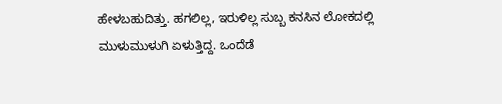ಹೇಳಬಹುದಿತ್ತು. ಹಗಲಿಲ್ಲ, ಇರುಳಿಲ್ಲ ಸುಬ್ಬ ಕನಸಿನ ಲೋಕದಲ್ಲಿ ಮುಳುಮುಳುಗಿ ಏಳುತ್ತಿದ್ದ. ಒಂದೆಡೆ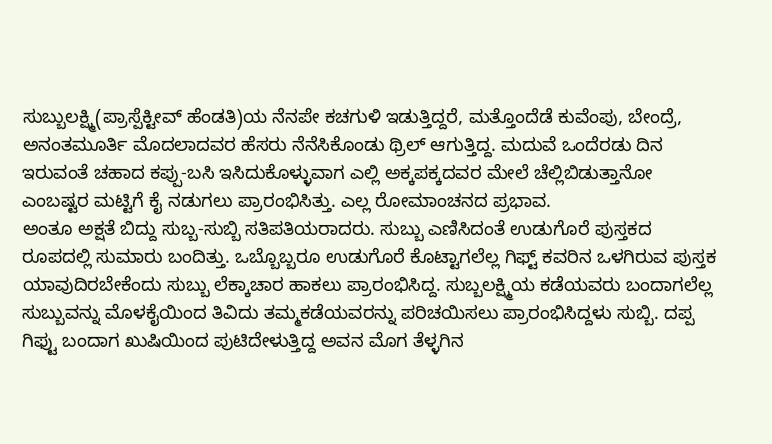ಸುಬ್ಬುಲಕ್ಷ್ಮಿ(ಪ್ರಾಸ್ಪೆಕ್ಟೀವ್ ಹೆಂಡತಿ)ಯ ನೆನಪೇ ಕಚಗುಳಿ ಇಡುತ್ತಿದ್ದರೆ, ಮತ್ತೊಂದೆಡೆ ಕುವೆಂಪು, ಬೇಂದ್ರೆ, ಅನಂತಮೂರ್ತಿ ಮೊದಲಾದವರ ಹೆಸರು ನೆನೆಸಿಕೊಂಡು ಥ್ರಿಲ್ ಆಗುತ್ತಿದ್ದ. ಮದುವೆ ಒಂದೆರಡು ದಿನ ಇರುವಂತೆ ಚಹಾದ ಕಪ್ಪು-ಬಸಿ ಇಸಿದುಕೊಳ್ಳುವಾಗ ಎಲ್ಲಿ ಅಕ್ಕಪಕ್ಕದವರ ಮೇಲೆ ಚೆಲ್ಲಿಬಿಡುತ್ತಾನೋ ಎಂಬಷ್ಟರ ಮಟ್ಟಿಗೆ ಕೈ ನಡುಗಲು ಪ್ರಾರಂಭಿಸಿತ್ತು. ಎಲ್ಲ ರೋಮಾಂಚನದ ಪ್ರಭಾವ.
ಅಂತೂ ಅಕ್ಷತೆ ಬಿದ್ದು ಸುಬ್ಬ-ಸುಬ್ಬಿ ಸತಿಪತಿಯರಾದರು. ಸುಬ್ಬು ಎಣಿಸಿದಂತೆ ಉಡುಗೊರೆ ಪುಸ್ತಕದ ರೂಪದಲ್ಲಿ ಸುಮಾರು ಬಂದಿತ್ತು. ಒಬ್ಬೊಬ್ಬರೂ ಉಡುಗೊರೆ ಕೊಟ್ಟಾಗಲೆಲ್ಲ ಗಿಫ್ಟ್ ಕವರಿನ ಒಳಗಿರುವ ಪುಸ್ತಕ ಯಾವುದಿರಬೇಕೆಂದು ಸುಬ್ಬು ಲೆಕ್ಕಾಚಾರ ಹಾಕಲು ಪ್ರಾರಂಭಿಸಿದ್ದ. ಸುಬ್ಬಲಕ್ಷ್ಮಿಯ ಕಡೆಯವರು ಬಂದಾಗಲೆಲ್ಲ ಸುಬ್ಬುವನ್ನು ಮೊಳಕೈಯಿಂದ ತಿವಿದು ತಮ್ಮಕಡೆಯವರನ್ನು ಪರಿಚಯಿಸಲು ಪ್ರಾರಂಭಿಸಿದ್ದಳು ಸುಬ್ಬಿ. ದಪ್ಪ ಗಿಫ್ಟು ಬಂದಾಗ ಖುಷಿಯಿಂದ ಪುಟಿದೇಳುತ್ತಿದ್ದ ಅವನ ಮೊಗ ತೆಳ್ಳಗಿನ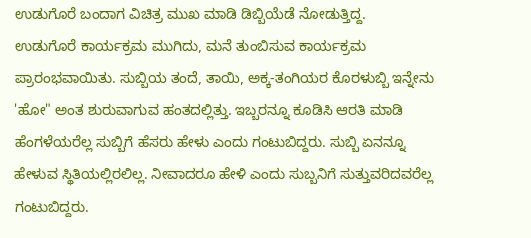ಉಡುಗೊರೆ ಬಂದಾಗ ವಿಚಿತ್ರ ಮುಖ ಮಾಡಿ ಡಿಬ್ಬಿಯೆಡೆ ನೋಡುತ್ತಿದ್ದ.
ಉಡುಗೊರೆ ಕಾರ್ಯಕ್ರಮ ಮುಗಿದು, ಮನೆ ತುಂಬಿಸುವ ಕಾರ್ಯಕ್ರಮ ಪ್ರಾರಂಭವಾಯಿತು. ಸುಬ್ಬಿಯ ತಂದೆ, ತಾಯಿ, ಅಕ್ಕ-ತಂಗಿಯರ ಕೊರಳುಬ್ಬಿ ಇನ್ನೇನು 'ಹೋ" ಅಂತ ಶುರುವಾಗುವ ಹಂತದಲ್ಲಿತ್ತು. ಇಬ್ಬರನ್ನೂ ಕೂಡಿಸಿ ಆರತಿ ಮಾಡಿ ಹೆಂಗಳೆಯರೆಲ್ಲ ಸುಬ್ಬಿಗೆ ಹೆಸರು ಹೇಳು ಎಂದು ಗಂಟುಬಿದ್ದರು. ಸುಬ್ಬಿ ಏನನ್ನೂ ಹೇಳುವ ಸ್ಥಿತಿಯಲ್ಲಿರಲಿಲ್ಲ. ನೀವಾದರೂ ಹೇಳಿ ಎಂದು ಸುಬ್ಬನಿಗೆ ಸುತ್ತುವರಿದವರೆಲ್ಲ ಗಂಟುಬಿದ್ದರು.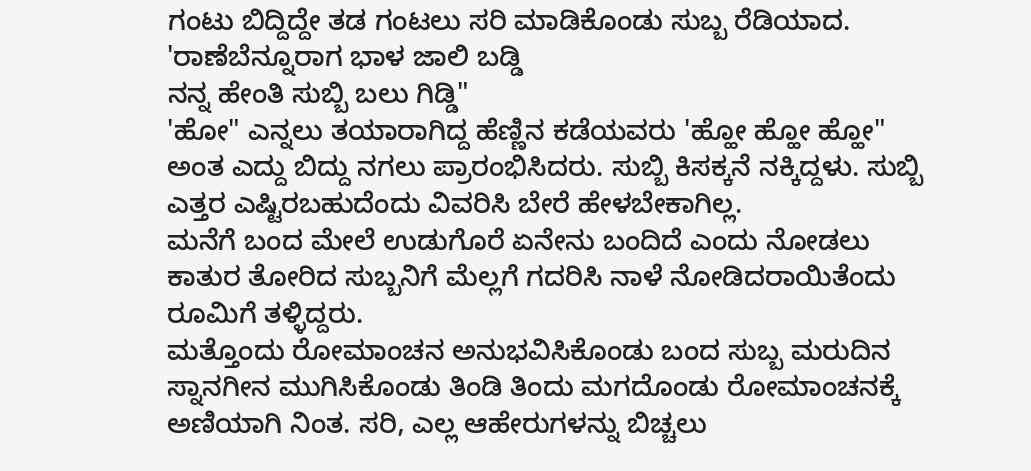ಗಂಟು ಬಿದ್ದಿದ್ದೇ ತಡ ಗಂಟಲು ಸರಿ ಮಾಡಿಕೊಂಡು ಸುಬ್ಬ ರೆಡಿಯಾದ.
'ರಾಣೆಬೆನ್ನೂರಾಗ ಭಾಳ ಜಾಲಿ ಬಡ್ಡಿ
ನನ್ನ ಹೇಂತಿ ಸುಬ್ಬಿ ಬಲು ಗಿಡ್ಡಿ"
'ಹೋ" ಎನ್ನಲು ತಯಾರಾಗಿದ್ದ ಹೆಣ್ಣಿನ ಕಡೆಯವರು 'ಹ್ಹೋ ಹ್ಹೋ ಹ್ಹೋ" ಅಂತ ಎದ್ದು ಬಿದ್ದು ನಗಲು ಪ್ರಾರಂಭಿಸಿದರು. ಸುಬ್ಬಿ ಕಿಸಕ್ಕನೆ ನಕ್ಕಿದ್ದಳು. ಸುಬ್ಬಿ ಎತ್ತರ ಎಷ್ಟಿರಬಹುದೆಂದು ವಿವರಿಸಿ ಬೇರೆ ಹೇಳಬೇಕಾಗಿಲ್ಲ.
ಮನೆಗೆ ಬಂದ ಮೇಲೆ ಉಡುಗೊರೆ ಏನೇನು ಬಂದಿದೆ ಎಂದು ನೋಡಲು ಕಾತುರ ತೋರಿದ ಸುಬ್ಬನಿಗೆ ಮೆಲ್ಲಗೆ ಗದರಿಸಿ ನಾಳೆ ನೋಡಿದರಾಯಿತೆಂದು ರೂಮಿಗೆ ತಳ್ಳಿದ್ದರು.
ಮತ್ತೊಂದು ರೋಮಾಂಚನ ಅನುಭವಿಸಿಕೊಂಡು ಬಂದ ಸುಬ್ಬ ಮರುದಿನ ಸ್ನಾನಗೀನ ಮುಗಿಸಿಕೊಂಡು ತಿಂಡಿ ತಿಂದು ಮಗದೊಂಡು ರೋಮಾಂಚನಕ್ಕೆ ಅಣಿಯಾಗಿ ನಿಂತ. ಸರಿ, ಎಲ್ಲ ಆಹೇರುಗಳನ್ನು ಬಿಚ್ಚಲು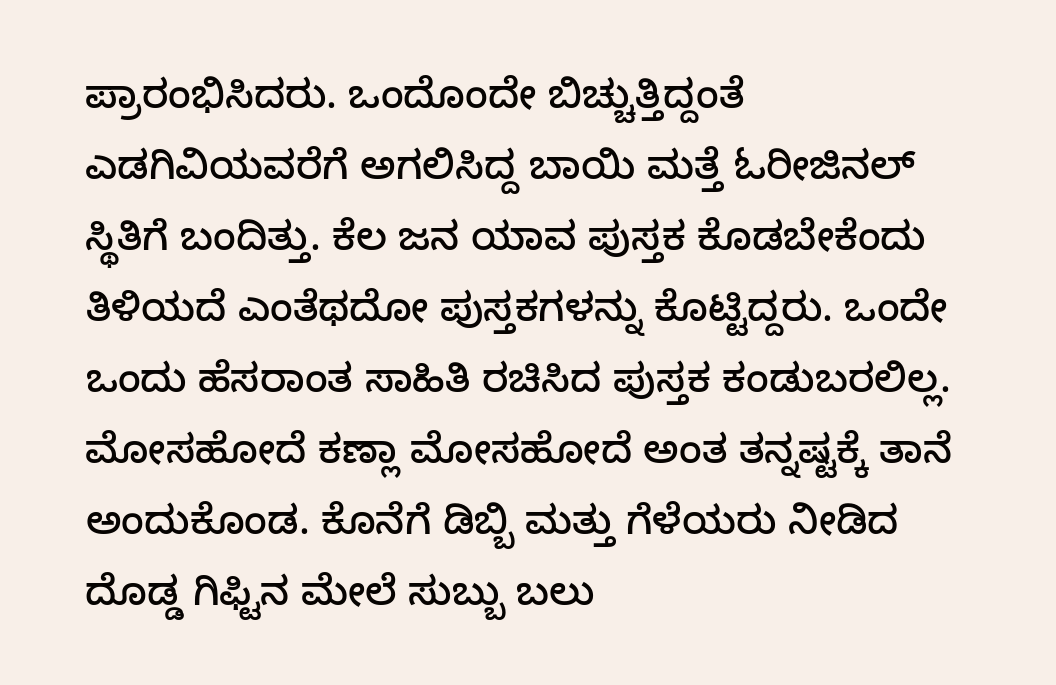ಪ್ರಾರಂಭಿಸಿದರು. ಒಂದೊಂದೇ ಬಿಚ್ಚುತ್ತಿದ್ದಂತೆ ಎಡಗಿವಿಯವರೆಗೆ ಅಗಲಿಸಿದ್ದ ಬಾಯಿ ಮತ್ತೆ ಓರೀಜಿನಲ್ ಸ್ಥಿತಿಗೆ ಬಂದಿತ್ತು. ಕೆಲ ಜನ ಯಾವ ಪುಸ್ತಕ ಕೊಡಬೇಕೆಂದು ತಿಳಿಯದೆ ಎಂತೆಥದೋ ಪುಸ್ತಕಗಳನ್ನು ಕೊಟ್ಟಿದ್ದರು. ಒಂದೇ ಒಂದು ಹೆಸರಾಂತ ಸಾಹಿತಿ ರಚಿಸಿದ ಪುಸ್ತಕ ಕಂಡುಬರಲಿಲ್ಲ.
ಮೋಸಹೋದೆ ಕಣ್ಲಾ ಮೋಸಹೋದೆ ಅಂತ ತನ್ನಷ್ಟಕ್ಕೆ ತಾನೆ ಅಂದುಕೊಂಡ. ಕೊನೆಗೆ ಡಿಬ್ಬಿ ಮತ್ತು ಗೆಳೆಯರು ನೀಡಿದ ದೊಡ್ಡ ಗಿಫ್ಟಿನ ಮೇಲೆ ಸುಬ್ಬು ಬಲು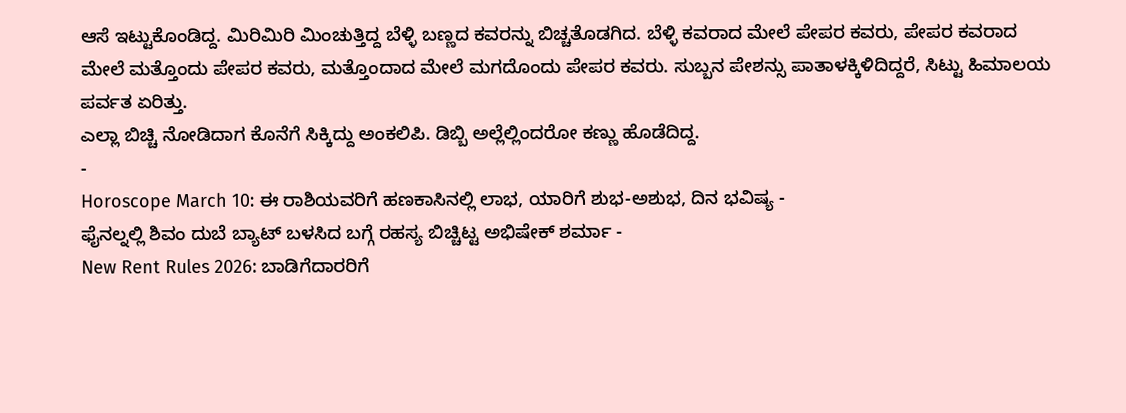ಆಸೆ ಇಟ್ಟುಕೊಂಡಿದ್ದ. ಮಿರಿಮಿರಿ ಮಿಂಚುತ್ತಿದ್ದ ಬೆಳ್ಳಿ ಬಣ್ಣದ ಕವರನ್ನು ಬಿಚ್ಚತೊಡಗಿದ. ಬೆಳ್ಳಿ ಕವರಾದ ಮೇಲೆ ಪೇಪರ ಕವರು, ಪೇಪರ ಕವರಾದ ಮೇಲೆ ಮತ್ತೊಂದು ಪೇಪರ ಕವರು, ಮತ್ತೊಂದಾದ ಮೇಲೆ ಮಗದೊಂದು ಪೇಪರ ಕವರು. ಸುಬ್ಬನ ಪೇಶನ್ಸು ಪಾತಾಳಕ್ಕಿಳಿದಿದ್ದರೆ, ಸಿಟ್ಟು ಹಿಮಾಲಯ ಪರ್ವತ ಏರಿತ್ತು.
ಎಲ್ಲಾ ಬಿಚ್ಚಿ ನೋಡಿದಾಗ ಕೊನೆಗೆ ಸಿಕ್ಕಿದ್ದು ಅಂಕಲಿಪಿ. ಡಿಬ್ಬಿ ಅಲ್ಲೆಲ್ಲಿಂದರೋ ಕಣ್ಣು ಹೊಡೆದಿದ್ದ.
-
Horoscope March 10: ಈ ರಾಶಿಯವರಿಗೆ ಹಣಕಾಸಿನಲ್ಲಿ ಲಾಭ, ಯಾರಿಗೆ ಶುಭ-ಅಶುಭ, ದಿನ ಭವಿಷ್ಯ -
ಫೈನಲ್ನಲ್ಲಿ ಶಿವಂ ದುಬೆ ಬ್ಯಾಟ್ ಬಳಸಿದ ಬಗ್ಗೆ ರಹಸ್ಯ ಬಿಚ್ಚಿಟ್ಟ ಅಭಿಷೇಕ್ ಶರ್ಮಾ -
New Rent Rules 2026: ಬಾಡಿಗೆದಾರರಿಗೆ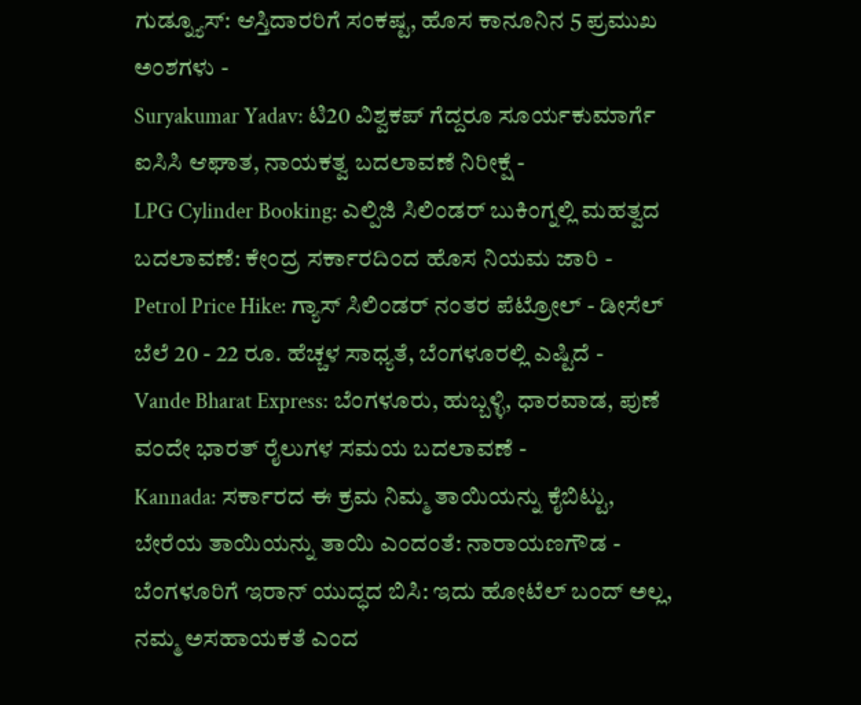ಗುಡ್ನ್ಯೂಸ್: ಆಸ್ತಿದಾರರಿಗೆ ಸಂಕಷ್ಟ, ಹೊಸ ಕಾನೂನಿನ 5 ಪ್ರಮುಖ ಅಂಶಗಳು -
Suryakumar Yadav: ಟಿ20 ವಿಶ್ವಕಪ್ ಗೆದ್ದರೂ ಸೂರ್ಯಕುಮಾರ್ಗೆ ಐಸಿಸಿ ಆಘಾತ, ನಾಯಕತ್ವ ಬದಲಾವಣೆ ನಿರೀಕ್ಷೆ -
LPG Cylinder Booking: ಎಲ್ಪಿಜಿ ಸಿಲಿಂಡರ್ ಬುಕಿಂಗ್ನಲ್ಲಿ ಮಹತ್ವದ ಬದಲಾವಣೆ: ಕೇಂದ್ರ ಸರ್ಕಾರದಿಂದ ಹೊಸ ನಿಯಮ ಜಾರಿ -
Petrol Price Hike: ಗ್ಯಾಸ್ ಸಿಲಿಂಡರ್ ನಂತರ ಪೆಟ್ರೋಲ್ - ಡೀಸೆಲ್ ಬೆಲೆ 20 - 22 ರೂ. ಹೆಚ್ಚಳ ಸಾಧ್ಯತೆ, ಬೆಂಗಳೂರಲ್ಲಿ ಎಷ್ಟಿದೆ -
Vande Bharat Express: ಬೆಂಗಳೂರು, ಹುಬ್ಬಳ್ಳಿ, ಧಾರವಾಡ, ಪುಣೆ ವಂದೇ ಭಾರತ್ ರೈಲುಗಳ ಸಮಯ ಬದಲಾವಣೆ -
Kannada: ಸರ್ಕಾರದ ಈ ಕ್ರಮ ನಿಮ್ಮ ತಾಯಿಯನ್ನು ಕೈಬಿಟ್ಟು, ಬೇರೆಯ ತಾಯಿಯನ್ನು ತಾಯಿ ಎಂದಂತೆ: ನಾರಾಯಣಗೌಡ -
ಬೆಂಗಳೂರಿಗೆ ಇರಾನ್ ಯುದ್ಧದ ಬಿಸಿ: ಇದು ಹೋಟೆಲ್ ಬಂದ್ ಅಲ್ಲ, ನಮ್ಮ ಅಸಹಾಯಕತೆ ಎಂದ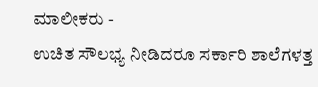ಮಾಲೀಕರು -
ಉಚಿತ ಸೌಲಭ್ಯ ನೀಡಿದರೂ ಸರ್ಕಾರಿ ಶಾಲೆಗಳತ್ತ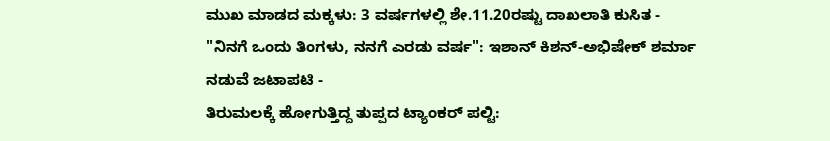ಮುಖ ಮಾಡದ ಮಕ್ಕಳು: 3 ವರ್ಷಗಳಲ್ಲಿ ಶೇ.11.20ರಷ್ಟು ದಾಖಲಾತಿ ಕುಸಿತ -
"ನಿನಗೆ ಒಂದು ತಿಂಗಳು, ನನಗೆ ಎರಡು ವರ್ಷ": ಇಶಾನ್ ಕಿಶನ್-ಅಭಿಷೇಕ್ ಶರ್ಮಾ ನಡುವೆ ಜಟಾಪಟಿ -
ತಿರುಮಲಕ್ಕೆ ಹೋಗುತ್ತಿದ್ದ ತುಪ್ಪದ ಟ್ಯಾಂಕರ್ ಪಲ್ಟಿ: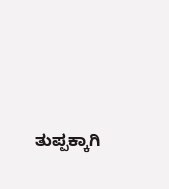ತುಪ್ಪಕ್ಕಾಗಿ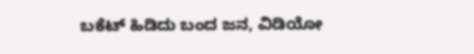ಬಕೆಟ್ ಹಿಡಿದು ಬಂದ ಜನ, ವಿಡಿಯೋ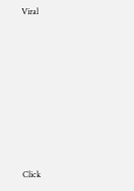Viral












Click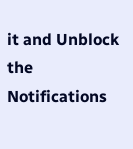it and Unblock the Notifications